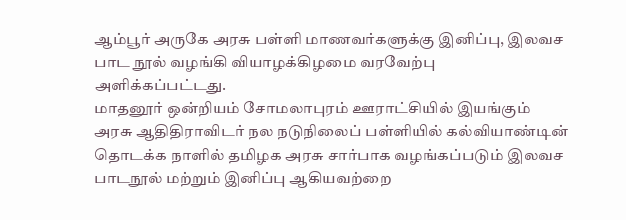ஆம்பூர் அருகே அரசு பள்ளி மாணவர்களுக்கு இனிப்பு, இலவச பாட நூல் வழங்கி வியாழக்கிழமை வரவேற்பு அளிக்கப்பட்டது.
மாதனூர் ஒன்றியம் சோமலாபுரம் ஊராட்சியில் இயங்கும் அரசு ஆதிதிராவிடர் நல நடுநிலைப் பள்ளியில் கல்வியாண்டின் தொடக்க நாளில் தமிழக அரசு சார்பாக வழங்கப்படும் இலவச பாடநூல் மற்றும் இனிப்பு ஆகியவற்றை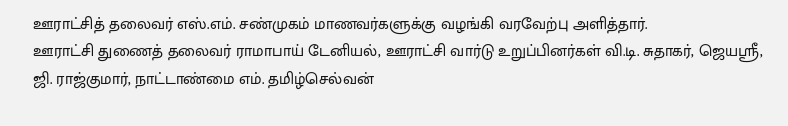ஊராட்சித் தலைவர் எஸ்.எம். சண்முகம் மாணவர்களுக்கு வழங்கி வரவேற்பு அளித்தார்.
ஊராட்சி துணைத் தலைவர் ராமாபாய் டேனியல், ஊராட்சி வார்டு உறுப்பினர்கள் வி.டி. சுதாகர், ஜெயஸ்ரீ, ஜி. ராஜ்குமார், நாட்டாண்மை எம். தமிழ்செல்வன்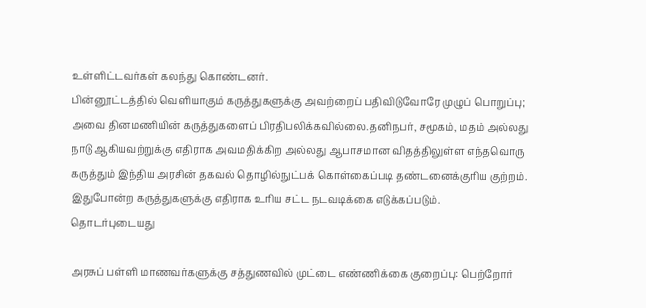உள்ளிட்டவர்கள் கலந்து கொண்டனர்.
பின்னூட்டத்தில் வெளியாகும் கருத்துகளுக்கு அவற்றைப் பதிவிடுவோரே முழுப் பொறுப்பு; அவை தினமணியின் கருத்துகளைப் பிரதிபலிக்கவில்லை.தனிநபர், சமூகம், மதம் அல்லது நாடு ஆகியவற்றுக்கு எதிராக அவமதிக்கிற அல்லது ஆபாசமான விதத்திலுள்ள எந்தவொரு கருத்தும் இந்திய அரசின் தகவல் தொழில்நுட்பக் கொள்கைப்படி தண்டனைக்குரிய குற்றம். இதுபோன்ற கருத்துகளுக்கு எதிராக உரிய சட்ட நடவடிக்கை எடுக்கப்படும்.
தொடர்புடையது

அரசுப் பள்ளி மாணவர்களுக்கு சத்துணவில் முட்டை எண்ணிக்கை குறைப்பு: பெற்றோர்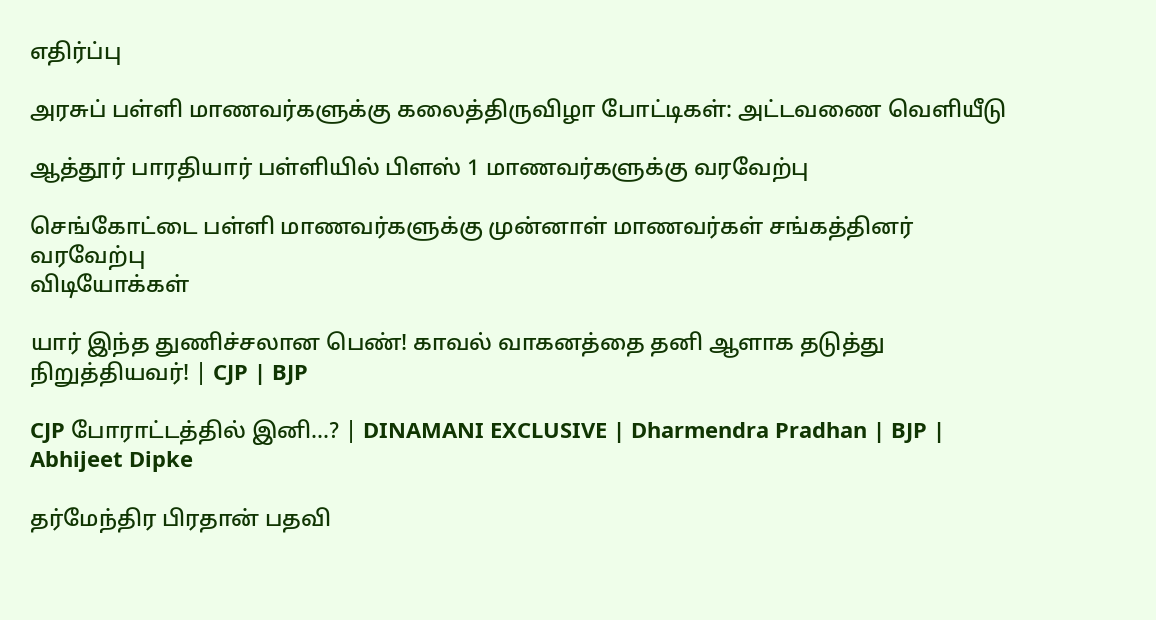எதிர்ப்பு

அரசுப் பள்ளி மாணவர்களுக்கு கலைத்திருவிழா போட்டிகள்: அட்டவணை வெளியீடு

ஆத்தூர் பாரதியார் பள்ளியில் பிளஸ் 1 மாணவர்களுக்கு வரவேற்பு

செங்கோட்டை பள்ளி மாணவர்களுக்கு முன்னாள் மாணவர்கள் சங்கத்தினர் வரவேற்பு
விடியோக்கள்

யார் இந்த துணிச்சலான பெண்! காவல் வாகனத்தை தனி ஆளாக தடுத்து நிறுத்தியவர்! | CJP | BJP

CJP போராட்டத்தில் இனி...? | DINAMANI EXCLUSIVE | Dharmendra Pradhan | BJP | Abhijeet Dipke

தர்மேந்திர பிரதான் பதவி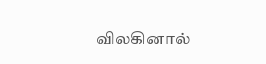விலகினால்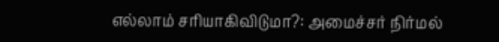எல்லாம் சரியாகிவிடுமா?: அமைச்சர் நிர்மல்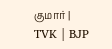குமார் | TVK | BJP